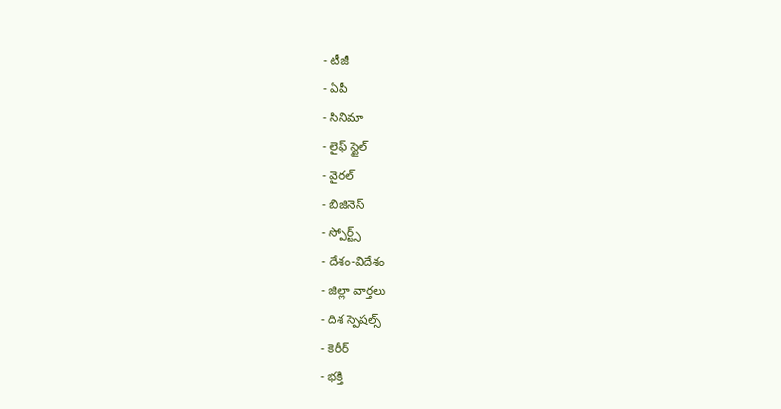- టీజీ
- ఏపీ
- సినిమా
- లైఫ్ స్టైల్
- వైరల్
- బిజినెస్
- స్పోర్ట్స్
- దేశం-విదేశం
- జిల్లా వార్తలు
- దిశ స్పెషల్స్
- కెరీర్
- భక్తి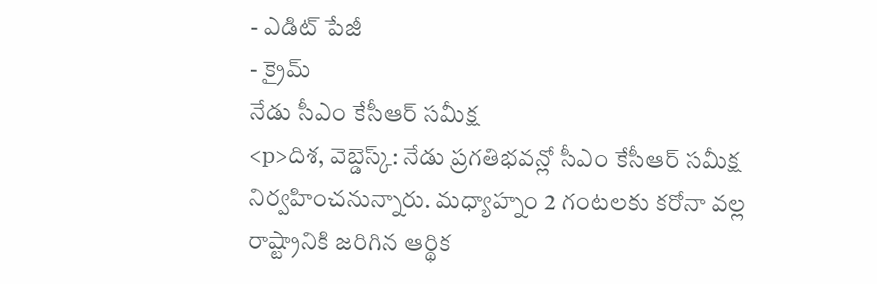- ఎడిట్ పేజీ
- క్రైమ్
నేడు సీఎం కేసీఆర్ సమీక్ష
<p>దిశ, వెబ్డెస్క్: నేడు ప్రగతిభవన్లో సీఎం కేసీఆర్ సమీక్ష నిర్వహించనున్నారు. మధ్యాహ్నం 2 గంటలకు కరోనా వల్ల రాష్ట్రానికి జరిగిన ఆర్థిక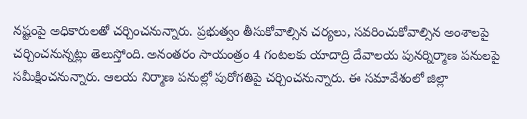నష్టంపై అధికారులతో చర్చించనున్నారు. ప్రభుత్వం తీసుకోవాల్సిన చర్యలు, సవరించుకోవాల్సిన అంశాలపై చర్చించనున్నట్లు తెలుస్తోంది. అనంతరం సాయంత్రం 4 గంటలకు యాదాద్రి దేవాలయ పునర్నిర్మాణ పనులపై సమీక్షించనున్నారు. ఆలయ నిర్మాణ పనుల్లో పురోగతిపై చర్చించనున్నారు. ఈ సమావేశంలో జిల్లా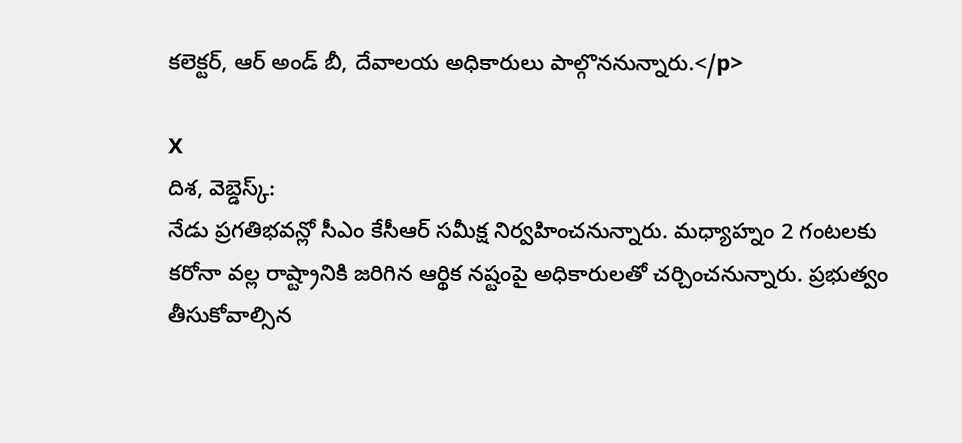కలెక్టర్, ఆర్ అండ్ బీ, దేవాలయ అధికారులు పాల్గొననున్నారు.</p>

X
దిశ, వెబ్డెస్క్:
నేడు ప్రగతిభవన్లో సీఎం కేసీఆర్ సమీక్ష నిర్వహించనున్నారు. మధ్యాహ్నం 2 గంటలకు కరోనా వల్ల రాష్ట్రానికి జరిగిన ఆర్థిక నష్టంపై అధికారులతో చర్చించనున్నారు. ప్రభుత్వం తీసుకోవాల్సిన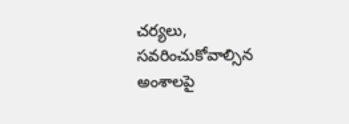చర్యలు, సవరించుకోవాల్సిన అంశాలపై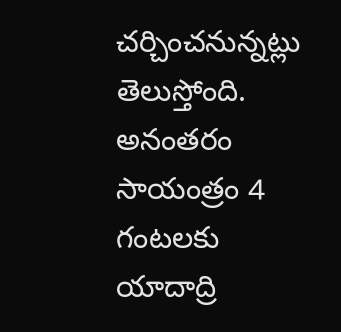చర్చించనున్నట్లు తెలుస్తోంది. అనంతరం సాయంత్రం 4 గంటలకు యాదాద్రి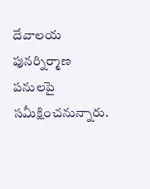దేవాలయ పునర్నిర్మాణ పనులపై సమీక్షించనున్నారు.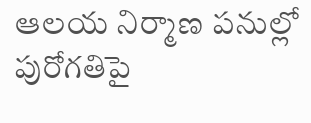ఆలయ నిర్మాణ పనుల్లో పురోగతిపై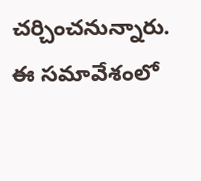చర్చించనున్నారు. ఈ సమావేశంలో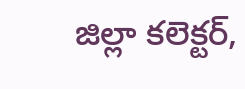జిల్లా కలెక్టర్,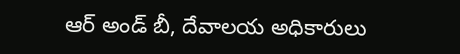ఆర్ అండ్ బీ, దేవాలయ అధికారులు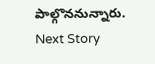పాల్గొననున్నారు.
Next Story